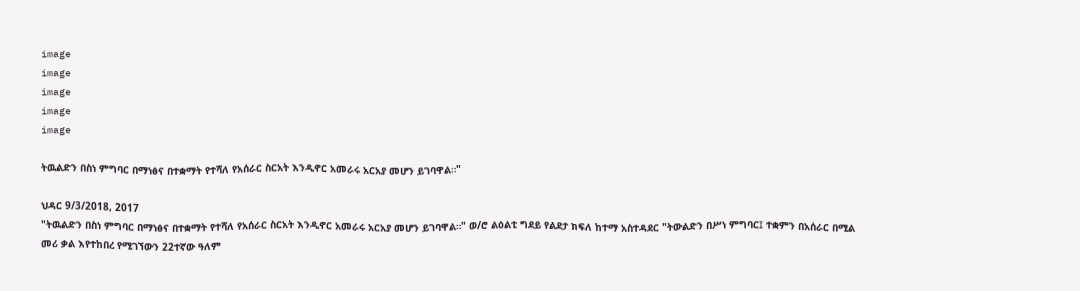image
image
image
image
image

ትዉልድን በስነ ምግባር በማነፅና በተቋማት የተሻለ የአሰራር ስርአት እንዲኖር አመራሩ አርአያ መሆን ይገባዋል።"

ህዳር 9/3/2018, 2017
"ትዉልድን በስነ ምግባር በማነፅና በተቋማት የተሻለ የአሰራር ስርአት እንዲኖር አመራሩ አርአያ መሆን ይገባዋል።" ወ/ሮ ልዕልቲ ግደይ የልደታ ክፍለ ከተማ አስተዳደር "ትውልድን በሥነ ምግባር፤ ተቋምን በአሰራር በሚል መሪ ቃል እየተከበረ የሚገኘውን 22ተኛው ዓለም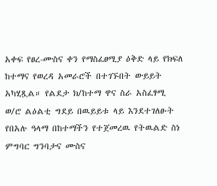አቀፍ የፀረ-ሙስና ቀን የማስፈፀሚያ ዕቅድ ላይ የክፍለ ከተማና የወረዳ አመራሮች በተገኙበት ውይይት አካሂጿል። የልደታ ክ/ከተማ ዋና ስራ አስፈፃሚ ወ/ሮ ልዕልቲ ግደይ በዉይይቱ ላይ እንደተገለፁት የበአሉ ዓላማ በከተማችን የተጀመረዉ የትዉልድ ስነ ምግባር ግንባታና ሙስና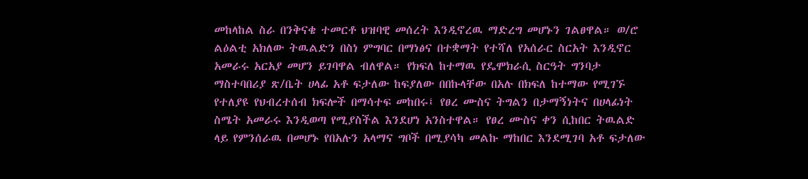መከላከል ስራ በንቅናቄ ተመርቶ ህዝባዊ መሰረት እንዲኖረዉ ማድረግ መሆኑን ገልፀዋል። ወ/ሮ ልዕልቲ አክለው ትዉልድን በስነ ምግባር በማነፅና በተቋማት የተሻለ የአሰራር ስርአት እንዲኖር አመራሩ አርአያ መሆን ይገባዋል ብለዋል። የክፍለ ከተማዉ የዴሞክራሲ ስርዓት ግንባታ ማስተባበሪያ ጽ/ቤት ሀላፊ አቶ ፍታለው ከፍያለው በበኩላቸው በአሉ በክፍለ ከተማው የሚገኙ የተለያዩ የህብረተሰብ ክፍሎች በማሳተፍ መከበሩ፤ የፀረ ሙስና ትግልን በታማኝነትና በሀላፊነት ስሜት አመራሩ እንዲወጣ የሚያስችል እንደሆነ አንስተዋል። የፀረ ሙስና ቀን ሲከበር ትዉልድ ላይ የምንሰራዉ በመሆኑ የበአሉን አላማና ግቦች በሚያሳካ መልኩ ማከበር እንደሚገባ አቶ ፍታለው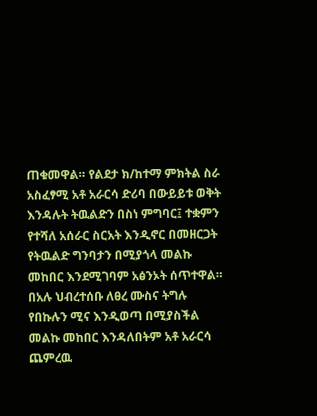ጠቁመዋል። የልደታ ክ/ከተማ ምክትል ስራ አስፈፃሚ አቶ አራርሳ ድሪባ በውይይቱ ወቅት እንዳሉት ትዉልድን በስነ ምግባር፤ ተቋምን የተሻለ አሰራር ስርአት እንዲኖር በመዘርጋት የትዉልድ ግንባታን በሚያጎላ መልኩ መከበር እንደሚገባም አፅንኦት ሰጥተዋል። በአሉ ህብረተሰቡ ለፀረ ሙስና ትግሉ የበኩሉን ሚና እንዲወጣ በሚያስችል መልኩ መከበር እንዳለበትም አቶ አራርሳ ጨምረዉ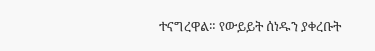ተናግረዋል። የውይይት ሰነዱን ያቀረቡት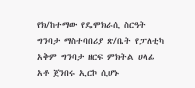የክ/ከተማው የዴሞክራሲ ስርዓት ግንባታ ማስተባበሪያ ጽ/ቤት የፓለቲካ አቅም ግንባታ ዘርፍ ምክትል ሀላፊ አቶ ጀንበሩ ኢርኮ ሲሆኑ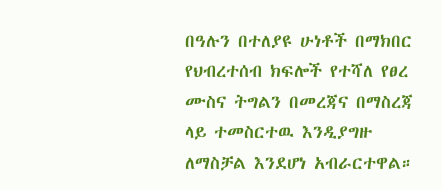በዓሉን በተለያዩ ሁነቶች በማክበር የህብረተሰብ ክፍሎች የተሻለ የፀረ ሙስና ትግልን በመረጃና በማስረጃ ላይ ተመስርተዉ እንዲያግዙ ለማስቻል እንደሆነ አብራርተዋል።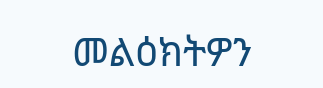መልዕክትዎን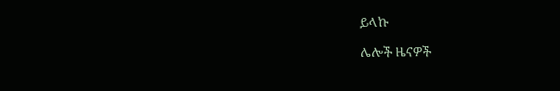ይላኩ

ሌሎች ዜናዎች